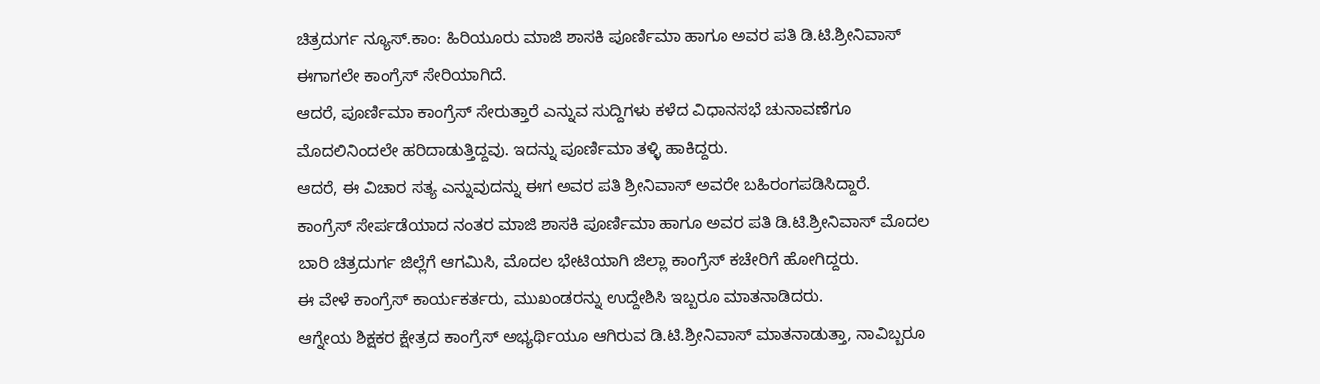ಚಿತ್ರದುರ್ಗ ನ್ಯೂಸ್.ಕಾಂ: ಹಿರಿಯೂರು ಮಾಜಿ ಶಾಸಕಿ ಪೂರ್ಣಿಮಾ ಹಾಗೂ ಅವರ ಪತಿ ಡಿ.ಟಿ.ಶ್ರೀನಿವಾಸ್ ಈಗಾಗಲೇ ಕಾಂಗ್ರೆಸ್ ಸೇರಿಯಾಗಿದೆ.
ಆದರೆ, ಪೂರ್ಣಿಮಾ ಕಾಂಗ್ರೆಸ್ ಸೇರುತ್ತಾರೆ ಎನ್ನುವ ಸುದ್ದಿಗಳು ಕಳೆದ ವಿಧಾನಸಭೆ ಚುನಾವಣೆಗೂ ಮೊದಲಿನಿಂದಲೇ ಹರಿದಾಡುತ್ತಿದ್ದವು. ಇದನ್ನು ಪೂರ್ಣಿಮಾ ತಳ್ಳಿ ಹಾಕಿದ್ದರು.
ಆದರೆ, ಈ ವಿಚಾರ ಸತ್ಯ ಎನ್ನುವುದನ್ನು ಈಗ ಅವರ ಪತಿ ಶ್ರೀನಿವಾಸ್ ಅವರೇ ಬಹಿರಂಗಪಡಿಸಿದ್ದಾರೆ.
ಕಾಂಗ್ರೆಸ್ ಸೇರ್ಪಡೆಯಾದ ನಂತರ ಮಾಜಿ ಶಾಸಕಿ ಪೂರ್ಣಿಮಾ ಹಾಗೂ ಅವರ ಪತಿ ಡಿ.ಟಿ.ಶ್ರೀನಿವಾಸ್ ಮೊದಲ ಬಾರಿ ಚಿತ್ರದುರ್ಗ ಜಿಲ್ಲೆಗೆ ಆಗಮಿಸಿ, ಮೊದಲ ಭೇಟಿಯಾಗಿ ಜಿಲ್ಲಾ ಕಾಂಗ್ರೆಸ್ ಕಚೇರಿಗೆ ಹೋಗಿದ್ದರು.
ಈ ವೇಳೆ ಕಾಂಗ್ರೆಸ್ ಕಾರ್ಯಕರ್ತರು, ಮುಖಂಡರನ್ನು ಉದ್ದೇಶಿಸಿ ಇಬ್ಬರೂ ಮಾತನಾಡಿದರು.
ಆಗ್ನೇಯ ಶಿಕ್ಷಕರ ಕ್ಷೇತ್ರದ ಕಾಂಗ್ರೆಸ್ ಅಭ್ಯರ್ಥಿಯೂ ಆಗಿರುವ ಡಿ.ಟಿ.ಶ್ರೀನಿವಾಸ್ ಮಾತನಾಡುತ್ತಾ, ನಾವಿಬ್ಬರೂ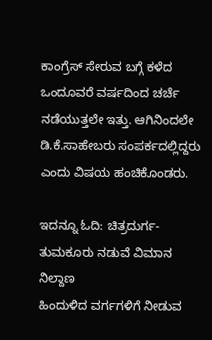ಕಾಂಗ್ರೆಸ್ ಸೇರುವ ಬಗ್ಗೆ ಕಳೆದ ಒಂದೂವರೆ ವರ್ಷದಿಂದ ಚರ್ಚೆ ನಡೆಯುತ್ತಲೇ ಇತ್ತು. ಆಗಿನಿಂದಲೇ ಡಿ.ಕೆ.ಸಾಹೇಬರು ಸಂಪರ್ಕದಲ್ಲಿದ್ದರು ಎಂದು ವಿಷಯ ಹಂಚಿಕೊಂಡರು.

ಇದನ್ನೂ ಓದಿ: ಚಿತ್ರದುರ್ಗ-ತುಮಕೂರು ನಡುವೆ ವಿಮಾನ ನಿಲ್ದಾಣ
ಹಿಂದುಳಿದ ವರ್ಗಗಳಿಗೆ ನೀಡುವ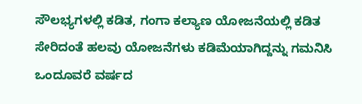ಸೌಲಭ್ಯಗಳಲ್ಲಿ ಕಡಿತ, ಗಂಗಾ ಕಲ್ಯಾಣ ಯೋಜನೆಯಲ್ಲಿ ಕಡಿತ ಸೇರಿದಂತೆ ಹಲವು ಯೋಜನೆಗಳು ಕಡಿಮೆಯಾಗಿದ್ದನ್ನು ಗಮನಿಸಿ ಒಂದೂವರೆ ವರ್ಷದ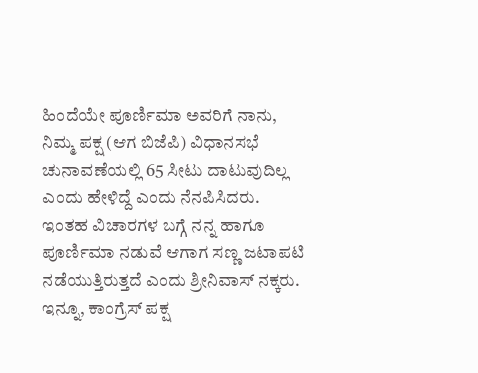ಹಿಂದೆಯೇ ಪೂರ್ಣಿಮಾ ಅವರಿಗೆ ನಾನು, ನಿಮ್ಮ ಪಕ್ಷ (ಆಗ ಬಿಜೆಪಿ) ವಿಧಾನಸಭೆ ಚುನಾವಣೆಯಲ್ಲಿ 65 ಸೀಟು ದಾಟುವುದಿಲ್ಲ ಎಂದು ಹೇಳಿದ್ದೆ ಎಂದು ನೆನಪಿಸಿದರು.
ಇಂತಹ ವಿಚಾರಗಳ ಬಗ್ಗೆ ನನ್ನ ಹಾಗೂ ಪೂರ್ಣಿಮಾ ನಡುವೆ ಆಗಾಗ ಸಣ್ಣ ಜಟಾಪಟಿ ನಡೆಯುತ್ತಿರುತ್ತದೆ ಎಂದು ಶ್ರೀನಿವಾಸ್ ನಕ್ಕರು.
ಇನ್ನೂ, ಕಾಂಗ್ರೆಸ್ ಪಕ್ಷ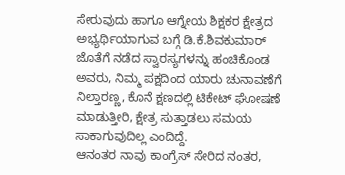ಸೇರುವುದು ಹಾಗೂ ಆಗ್ನೇಯ ಶಿಕ್ಷಕರ ಕ್ಷೇತ್ರದ ಅಭ್ಯರ್ಥಿಯಾಗುವ ಬಗ್ಗೆ ಡಿ.ಕೆ.ಶಿವಕುಮಾರ್ ಜೊತೆಗೆ ನಡೆದ ಸ್ವಾರಸ್ಯಗಳನ್ನು ಹಂಚಿಕೊಂಡ ಅವರು, ನಿಮ್ಮ ಪಕ್ಷದಿಂದ ಯಾರು ಚುನಾವಣೆಗೆ ನಿಲ್ತಾರಣ್ಣ, ಕೊನೆ ಕ್ಷಣದಲ್ಲಿ ಟಿಕೇಟ್ ಘೋಷಣೆ ಮಾಡುತ್ತೀರಿ, ಕ್ಷೇತ್ರ ಸುತ್ತಾಡಲು ಸಮಯ ಸಾಕಾಗುವುದಿಲ್ಲ ಎಂದಿದ್ದೆ.
ಆನಂತರ ನಾವು ಕಾಂಗ್ರೆಸ್ ಸೇರಿದ ನಂತರ,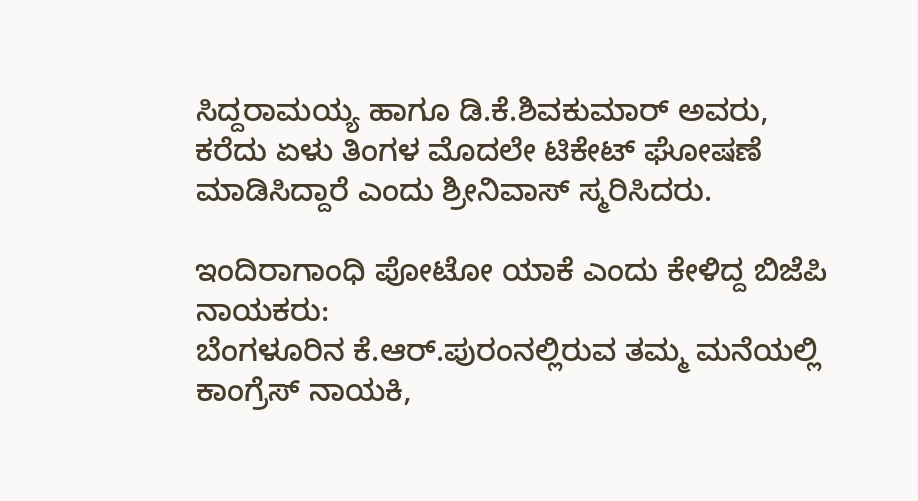ಸಿದ್ದರಾಮಯ್ಯ ಹಾಗೂ ಡಿ.ಕೆ.ಶಿವಕುಮಾರ್ ಅವರು, ಕರೆದು ಏಳು ತಿಂಗಳ ಮೊದಲೇ ಟಿಕೇಟ್ ಘೋಷಣೆ ಮಾಡಿಸಿದ್ದಾರೆ ಎಂದು ಶ್ರೀನಿವಾಸ್ ಸ್ಮರಿಸಿದರು.

ಇಂದಿರಾಗಾಂಧಿ ಪೋಟೋ ಯಾಕೆ ಎಂದು ಕೇಳಿದ್ದ ಬಿಜೆಪಿ ನಾಯಕರು:
ಬೆಂಗಳೂರಿನ ಕೆ.ಆರ್.ಪುರಂನಲ್ಲಿರುವ ತಮ್ಮ ಮನೆಯಲ್ಲಿ ಕಾಂಗ್ರೆಸ್ ನಾಯಕಿ,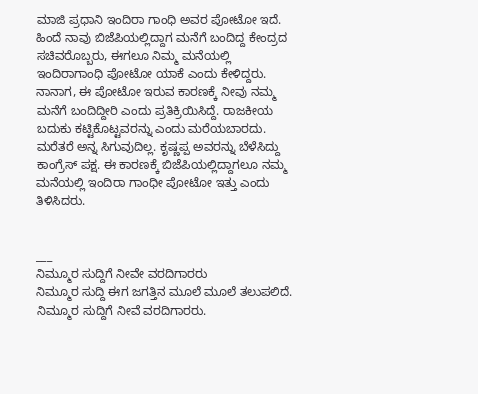ಮಾಜಿ ಪ್ರಧಾನಿ ಇಂದಿರಾ ಗಾಂಧಿ ಅವರ ಪೋಟೋ ಇದೆ. ಹಿಂದೆ ನಾವು ಬಿಜೆಪಿಯಲ್ಲಿದ್ದಾಗ ಮನೆಗೆ ಬಂದಿದ್ದ ಕೇಂದ್ರದ ಸಚಿವರೊಬ್ಬರು, ಈಗಲೂ ನಿಮ್ಮ ಮನೆಯಲ್ಲಿ ಇಂದಿರಾಗಾಂಧಿ ಪೋಟೋ ಯಾಕೆ ಎಂದು ಕೇಳಿದ್ದರು.
ನಾನಾಗ, ಈ ಪೋಟೋ ಇರುವ ಕಾರಣಕ್ಕೆ ನೀವು ನಮ್ಮ ಮನೆಗೆ ಬಂದಿದ್ದೀರಿ ಎಂದು ಪ್ರತಿಕ್ರಿಯಿಸಿದ್ದೆ. ರಾಜಕೀಯ ಬದುಕು ಕಟ್ಟಿಕೊಟ್ಟವರನ್ನು ಎಂದು ಮರೆಯಬಾರದು. ಮರೆತರೆ ಅನ್ನ ಸಿಗುವುದಿಲ್ಲ. ಕೃಷ್ಣಪ್ಪ ಅವರನ್ನು ಬೆಳೆಸಿದ್ದು ಕಾಂಗ್ರೆಸ್ ಪಕ್ಷ. ಈ ಕಾರಣಕ್ಕೆ ಬಿಜೆಪಿಯಲ್ಲಿದ್ದಾಗಲೂ ನಮ್ಮ ಮನೆಯಲ್ಲಿ ಇಂದಿರಾ ಗಾಂಧೀ ಪೋಟೋ ಇತ್ತು ಎಂದು ತಿಳಿಸಿದರು.


___
ನಿಮ್ಮೂರ ಸುದ್ದಿಗೆ ನೀವೇ ವರದಿಗಾರರು
ನಿಮ್ಮೂರ ಸುದ್ದಿ ಈಗ ಜಗತ್ತಿನ ಮೂಲೆ ಮೂಲೆ ತಲುಪಲಿದೆ. ನಿಮ್ಮೂರ ಸುದ್ದಿಗೆ ನೀವೆ ವರದಿಗಾರರು.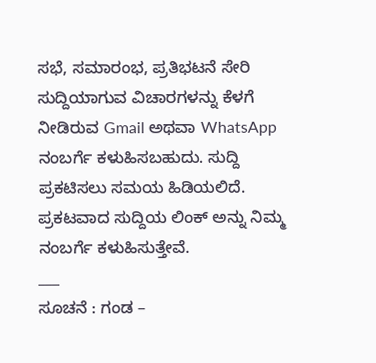ಸಭೆ, ಸಮಾರಂಭ, ಪ್ರತಿಭಟನೆ ಸೇರಿ ಸುದ್ದಿಯಾಗುವ ವಿಚಾರಗಳನ್ನು ಕೆಳಗೆ ನೀಡಿರುವ Gmail ಅಥವಾ WhatsApp ನಂಬರ್ಗೆ ಕಳುಹಿಸಬಹುದು. ಸುದ್ದಿ ಪ್ರಕಟಿಸಲು ಸಮಯ ಹಿಡಿಯಲಿದೆ. ಪ್ರಕಟವಾದ ಸುದ್ದಿಯ ಲಿಂಕ್ ಅನ್ನು ನಿಮ್ಮ ನಂಬರ್ಗೆ ಕಳುಹಿಸುತ್ತೇವೆ.
___
ಸೂಚನೆ : ಗಂಡ –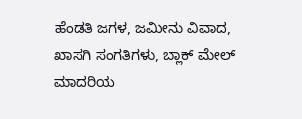ಹೆಂಡತಿ ಜಗಳ, ಜಮೀನು ವಿವಾದ, ಖಾಸಗಿ ಸಂಗತಿಗಳು, ಬ್ಲಾಕ್ ಮೇಲ್ ಮಾದರಿಯ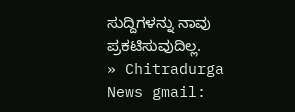ಸುದ್ದಿಗಳನ್ನು ನಾವು ಪ್ರಕಟಿಸುವುದಿಲ್ಲ.
» Chitradurga News gmail: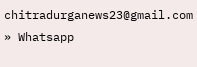chitradurganews23@gmail.com
» Whatsapp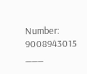Number: 9008943015
___